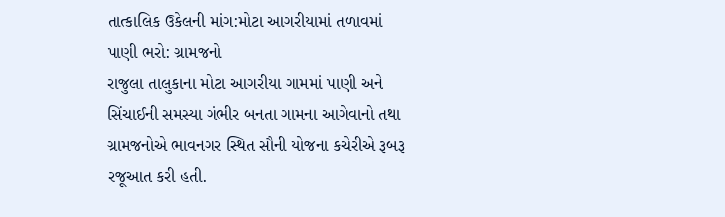તાત્કાલિક ઉકેલની માંગ:મોટા આગરીયામાં તળાવમાં પાણી ભરો: ગ્રામજનો
રાજુલા તાલુકાના મોટા આગરીયા ગામમાં પાણી અને સિંચાઈની સમસ્યા ગંભીર બનતા ગામના આગેવાનો તથા ગ્રામજનોએ ભાવનગર સ્થિત સૌની યોજના કચેરીએ રૂબરૂ રજૂઆત કરી હતી.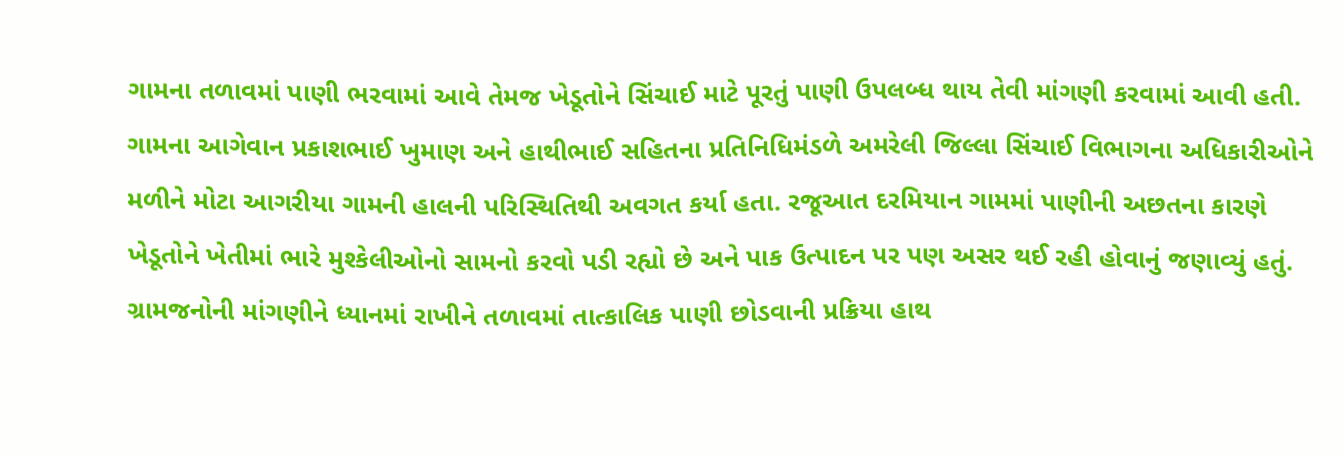ગામના તળાવમાં પાણી ભરવામાં આવે તેમજ ખેડૂતોને સિંચાઈ માટે પૂરતું પાણી ઉપલબ્ધ થાય તેવી માંગણી કરવામાં આવી હતી. ગામના આગેવાન પ્રકાશભાઈ ખુમાણ અને હાથીભાઈ સહિતના પ્રતિનિધિમંડળે અમરેલી જિલ્લા સિંચાઈ વિભાગના અધિકારીઓને મળીને મોટા આગરીયા ગામની હાલની પરિસ્થિતિથી અવગત કર્યા હતા. રજૂઆત દરમિયાન ગામમાં પાણીની અછતના કારણે ખેડૂતોને ખેતીમાં ભારે મુશ્કેલીઓનો સામનો કરવો પડી રહ્યો છે અને પાક ઉત્પાદન પર પણ અસર થઈ રહી હોવાનું જણાવ્યું હતું. ગ્રામજનોની માંગણીને ધ્યાનમાં રાખીને તળાવમાં તાત્કાલિક પાણી છોડવાની પ્રક્રિયા હાથ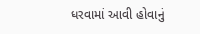ધરવામાં આવી હોવાનું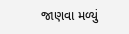જાણવા મળ્યું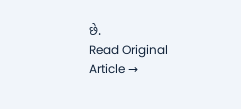છે.
Read Original Article →